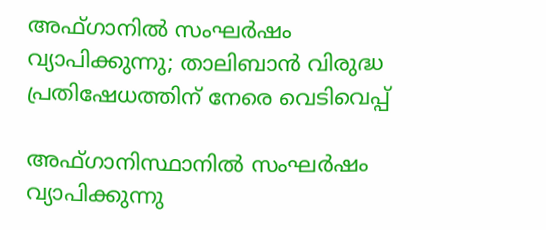അഫ്ഗാനിൽ സംഘർഷം വ്യാപിക്കുന്നു; താലിബാൻ വിരുദ്ധ പ്രതിഷേധത്തിന് നേരെ വെടിവെപ്പ്

അഫ്ഗാനിസ്ഥാനില്‍ സംഘര്‍ഷം വ്യാപിക്കുന്നു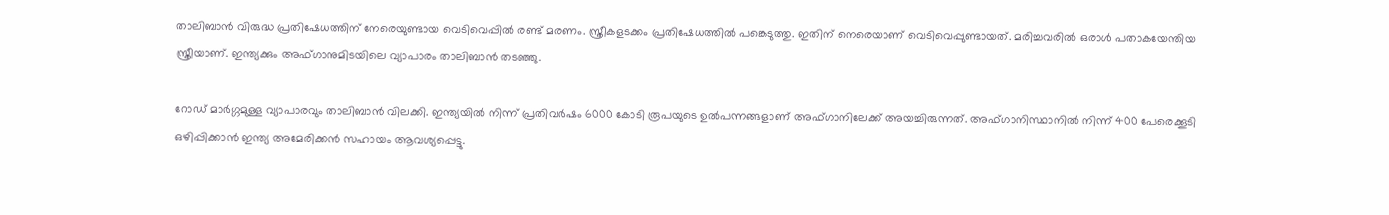താലിബാന്‍ വിരുദ്ധ പ്രതിഷേധത്തിന് നേരെയുണ്ടായ വെടിവെപ്പില്‍ രണ്ട് മരണം. സ്ത്രീകളടക്കം പ്രതിഷേധത്തില്‍ പങ്കെടുത്തു. ഇതിന് നെരെയാണ് വെടിവെപ്പുണ്ടായത്. മരിച്ചവരില്‍ ഒരാള്‍ പതാകയേന്തിയ സ്ത്രീയാണ്. ഇന്ത്യക്കും അഫ്ഗാനുമിടയിലെ വ്യാപാരം താലിബാന്‍ തടഞ്ഞു.

റോഡ് മാര്‍ഗ്ഗമുള്ള വ്യാപാരവും താലിബാന്‍ വിലക്കി. ഇന്ത്യയില്‍ നിന്ന് പ്രതിവര്‍ഷം 6000 കോടി രൂപയുടെ ഉല്‍പന്നങ്ങളാണ് അഫ്ഗാനിലേക്ക് അയച്ചിരുന്നത്. അഫ്ഗാനിസ്ഥാനില്‍ നിന്ന് 400 പേരെക്കൂടി ഒഴിപ്പിക്കാന്‍ ഇന്ത്യ അമേരിക്കന്‍ സഹായം ആവശ്യപ്പെട്ടു.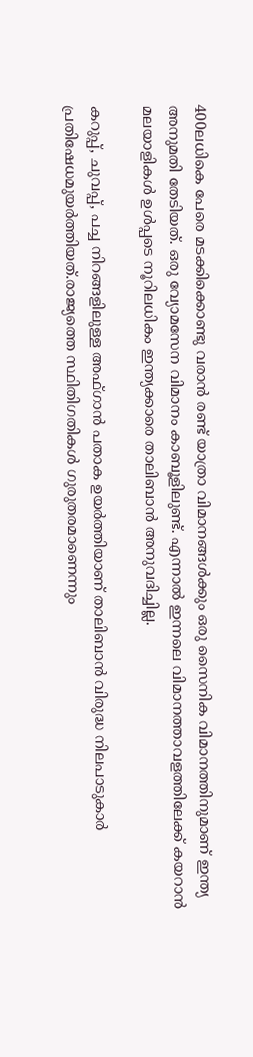400ലധികെ പേരെ മടക്കിക്കൊണ്ടു വരാന്‍ രണ്ട് യാത്രാ വിമാനങ്ങള്‍ക്കും ഒരു സൈനിക വിമാനത്തിനുമാണ് ഇന്ത്യ അനുമതി തേടിയത്. ഒരു വ്യോമസേന വിമാനം കാബൂളിലുണ്ട്. എന്നാല്‍ ഇന്നലെ വിമാനത്താവളത്തിലേക്ക് കയറാന്‍ മലയാളികള്‍ ഉള്‍പ്പടെ നൂറിലധികം ഇന്ത്യക്കാരെ താലിബാന്‍ അനുവദിച്ചില്ല.

കറുപ്പ്, ചുവപ്പ്, പച്ച നിറങ്ങളിലുള്ള അഫ്ഗാന്‍ പതാക ഉയര്‍ത്തിയാണ് താലിബാന്‍ വിരുദ്ധ നിലപാടുകാര്‍ പ്രതിഷേധമുയര്‍ത്തിയത്.രാജ്യത്തെ സ്ഥിതിഗതികള്‍ ഗുരുതരമാണെന്നും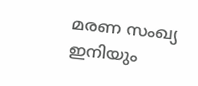മരണ സംഖ്യ ഇനിയും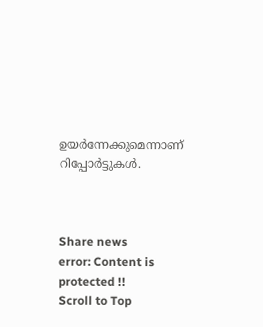ഉയര്‍ന്നേക്കുമെന്നാണ് റിപ്പോര്‍ട്ടുകള്‍.



Share news
error: Content is protected !!
Scroll to Top